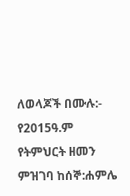ለወላጆች በሙሉ:- የ2015ዓ.ም የትምህርት ዘመን ምዝገባ ከሰኞ:ሐምሌ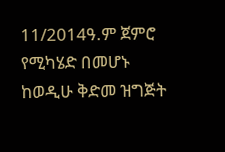11/2014ዓ.ም ጀምሮ የሚካሄድ በመሆኑ ከወዲሁ ቅድመ ዝግጅት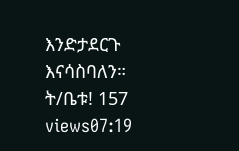እንድታደርጉ እናሳስባለን። ት/ቤቱ! 157 views07:19